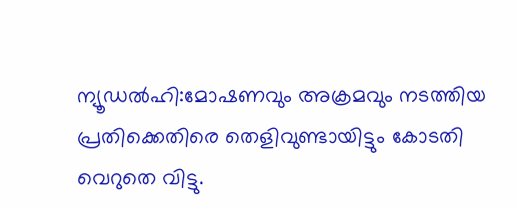ന്യൂഡൽഹി:മോഷണവും അക്രമവും നടത്തിയ പ്രതിക്കെതിരെ തെളിവുണ്ടായിട്ടും കോടതി വെറുതെ വിട്ടു.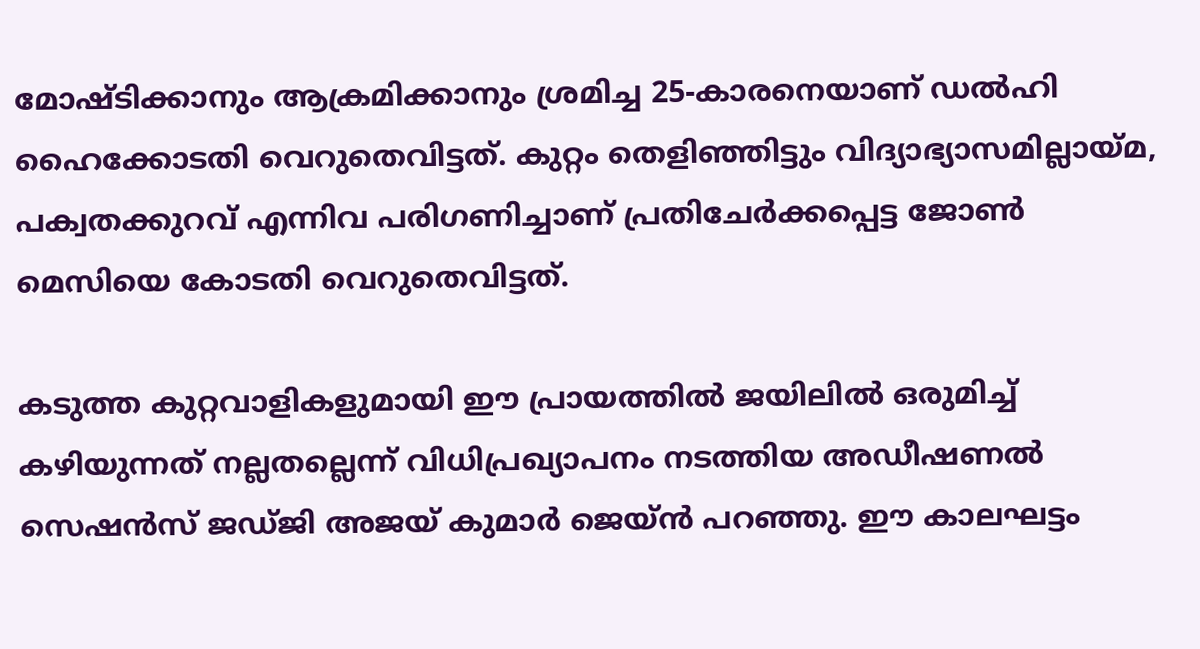മോഷ്ടിക്കാനും ആക്രമിക്കാനും ശ്രമിച്ച 25-കാരനെയാണ് ഡൽഹി ഹൈക്കോടതി വെറുതെവിട്ടത്. കുറ്റം തെളിഞ്ഞിട്ടും വിദ്യാഭ്യാസമില്ലായ്മ, പക്വതക്കുറവ് എന്നിവ പരിഗണിച്ചാണ് പ്രതിചേർക്കപ്പെട്ട ജോൺ മെസിയെ കോടതി വെറുതെവിട്ടത്.

കടുത്ത കുറ്റവാളികളുമായി ഈ പ്രായത്തിൽ ജയിലിൽ ഒരുമിച്ച് കഴിയുന്നത് നല്ലതല്ലെന്ന് വിധിപ്രഖ്യാപനം നടത്തിയ അഡീഷണൽ സെഷൻസ് ജഡ്ജി അജയ് കുമാർ ജെയ്ൻ പറഞ്ഞു. ഈ കാലഘട്ടം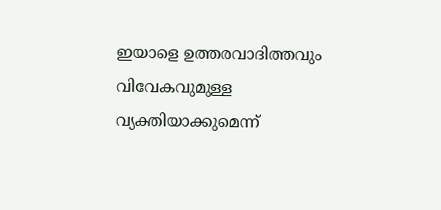ഇയാളെ ഉത്തരവാദിത്തവും വിവേകവുമുള്ള വ്യക്തിയാക്കുമെന്ന്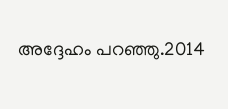അദ്ദേഹം പറഞ്ഞു.2014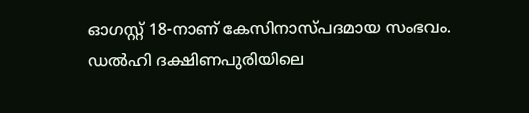ഓഗസ്റ്റ് 18-നാണ് കേസിനാസ്പദമായ സംഭവം. ഡൽഹി ദക്ഷിണപുരിയിലെ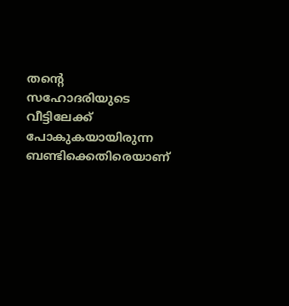തന്റെ സഹോദരിയുടെ വീട്ടിലേക്ക് പോകുകയായിരുന്ന ബണ്ടിക്കെതിരെയാണ്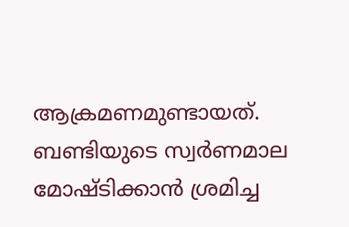ആക്രമണമുണ്ടായത്. ബണ്ടിയുടെ സ്വർണമാല മോഷ്ടിക്കാൻ ശ്രമിച്ച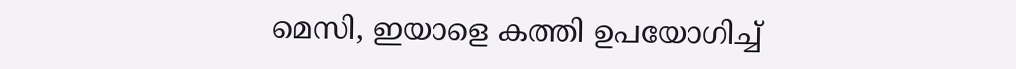മെസി, ഇയാളെ കത്തി ഉപയോഗിച്ച്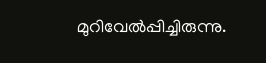മുറിവേൽപ്പിച്ചിരുന്നു.